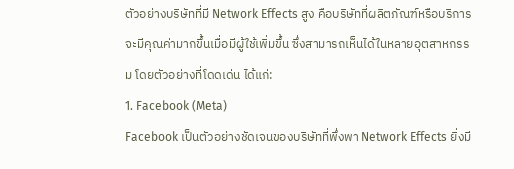ตัวอย่างบริษัทที่มี Network Effects สูง คือบริษัทที่ผลิตภัณฑ์หรือบริการจะมีคุณค่ามากขึ้นเมื่อมีผู้ใช้เพิ่มขึ้น ซึ่งสามารถเห็นได้ในหลายอุตสาหกรรม โดยตัวอย่างที่โดดเด่น ได้แก่:
1. Facebook (Meta)
Facebook เป็นตัวอย่างชัดเจนของบริษัทที่พึ่งพา Network Effects ยิ่งมี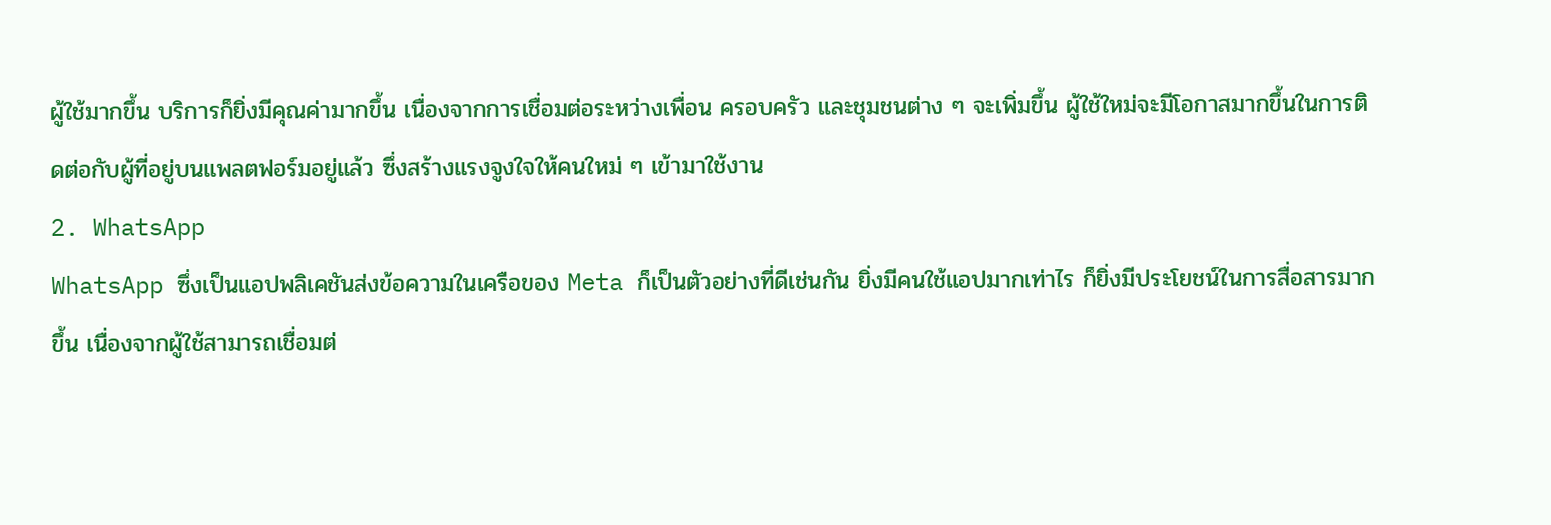ผู้ใช้มากขึ้น บริการก็ยิ่งมีคุณค่ามากขึ้น เนื่องจากการเชื่อมต่อระหว่างเพื่อน ครอบครัว และชุมชนต่าง ๆ จะเพิ่มขึ้น ผู้ใช้ใหม่จะมีโอกาสมากขึ้นในการติดต่อกับผู้ที่อยู่บนแพลตฟอร์มอยู่แล้ว ซึ่งสร้างแรงจูงใจให้คนใหม่ ๆ เข้ามาใช้งาน
2. WhatsApp
WhatsApp ซึ่งเป็นแอปพลิเคชันส่งข้อความในเครือของ Meta ก็เป็นตัวอย่างที่ดีเช่นกัน ยิ่งมีคนใช้แอปมากเท่าไร ก็ยิ่งมีประโยชน์ในการสื่อสารมากขึ้น เนื่องจากผู้ใช้สามารถเชื่อมต่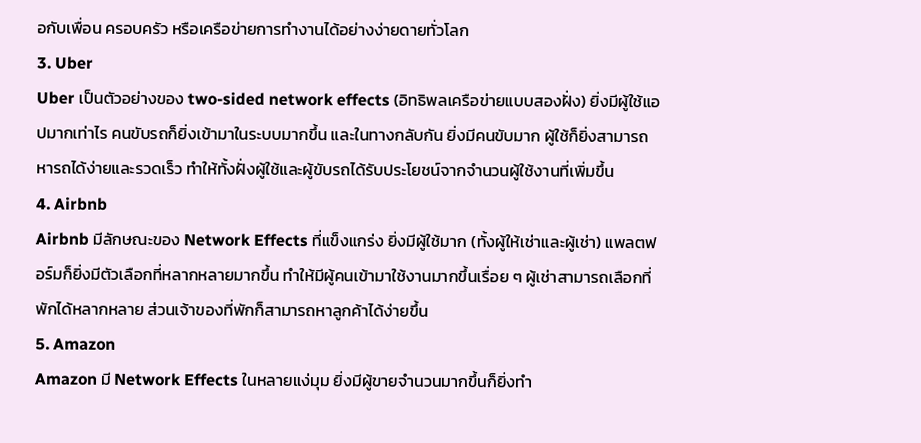อกับเพื่อน ครอบครัว หรือเครือข่ายการทำงานได้อย่างง่ายดายทั่วโลก
3. Uber
Uber เป็นตัวอย่างของ two-sided network effects (อิทธิพลเครือข่ายแบบสองฝั่ง) ยิ่งมีผู้ใช้แอปมากเท่าไร คนขับรถก็ยิ่งเข้ามาในระบบมากขึ้น และในทางกลับกัน ยิ่งมีคนขับมาก ผู้ใช้ก็ยิ่งสามารถหารถได้ง่ายและรวดเร็ว ทำให้ทั้งฝั่งผู้ใช้และผู้ขับรถได้รับประโยชน์จากจำนวนผู้ใช้งานที่เพิ่มขึ้น
4. Airbnb
Airbnb มีลักษณะของ Network Effects ที่แข็งแกร่ง ยิ่งมีผู้ใช้มาก (ทั้งผู้ให้เช่าและผู้เช่า) แพลตฟอร์มก็ยิ่งมีตัวเลือกที่หลากหลายมากขึ้น ทำให้มีผู้คนเข้ามาใช้งานมากขึ้นเรื่อย ๆ ผู้เช่าสามารถเลือกที่พักได้หลากหลาย ส่วนเจ้าของที่พักก็สามารถหาลูกค้าได้ง่ายขึ้น
5. Amazon
Amazon มี Network Effects ในหลายแง่มุม ยิ่งมีผู้ขายจำนวนมากขึ้นก็ยิ่งทำ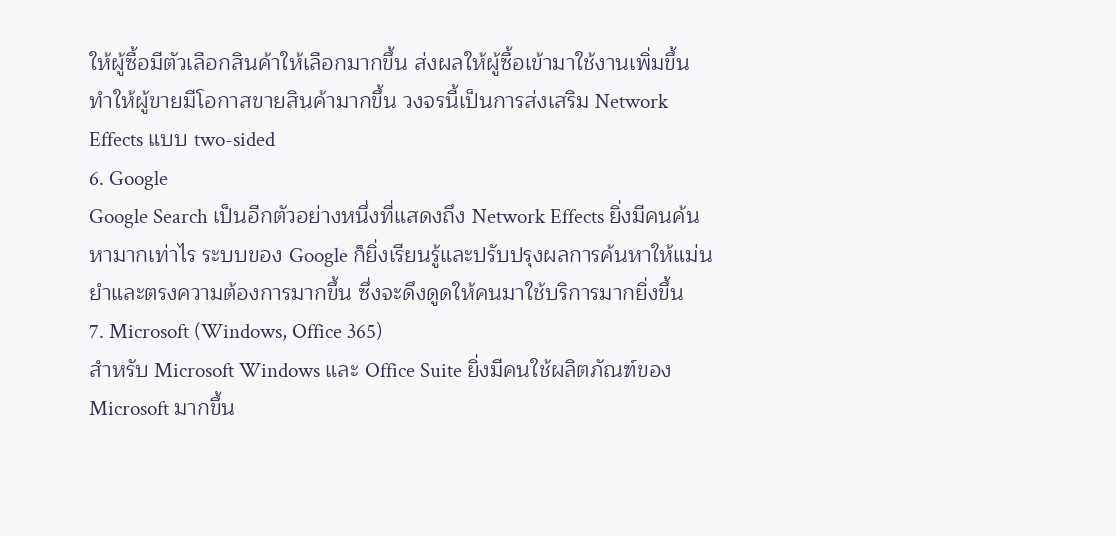ให้ผู้ซื้อมีตัวเลือกสินค้าให้เลือกมากขึ้น ส่งผลให้ผู้ซื้อเข้ามาใช้งานเพิ่มขึ้น ทำให้ผู้ขายมีโอกาสขายสินค้ามากขึ้น วงจรนี้เป็นการส่งเสริม Network Effects แบบ two-sided
6. Google
Google Search เป็นอีกตัวอย่างหนึ่งที่แสดงถึง Network Effects ยิ่งมีคนค้นหามากเท่าไร ระบบของ Google ก็ยิ่งเรียนรู้และปรับปรุงผลการค้นหาให้แม่นยำและตรงความต้องการมากขึ้น ซึ่งจะดึงดูดให้คนมาใช้บริการมากยิ่งขึ้น
7. Microsoft (Windows, Office 365)
สำหรับ Microsoft Windows และ Office Suite ยิ่งมีคนใช้ผลิตภัณฑ์ของ Microsoft มากขึ้น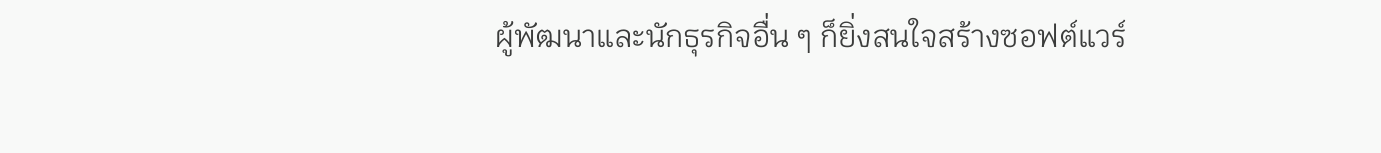ผู้พัฒนาและนักธุรกิจอื่น ๆ ก็ยิ่งสนใจสร้างซอฟต์แวร์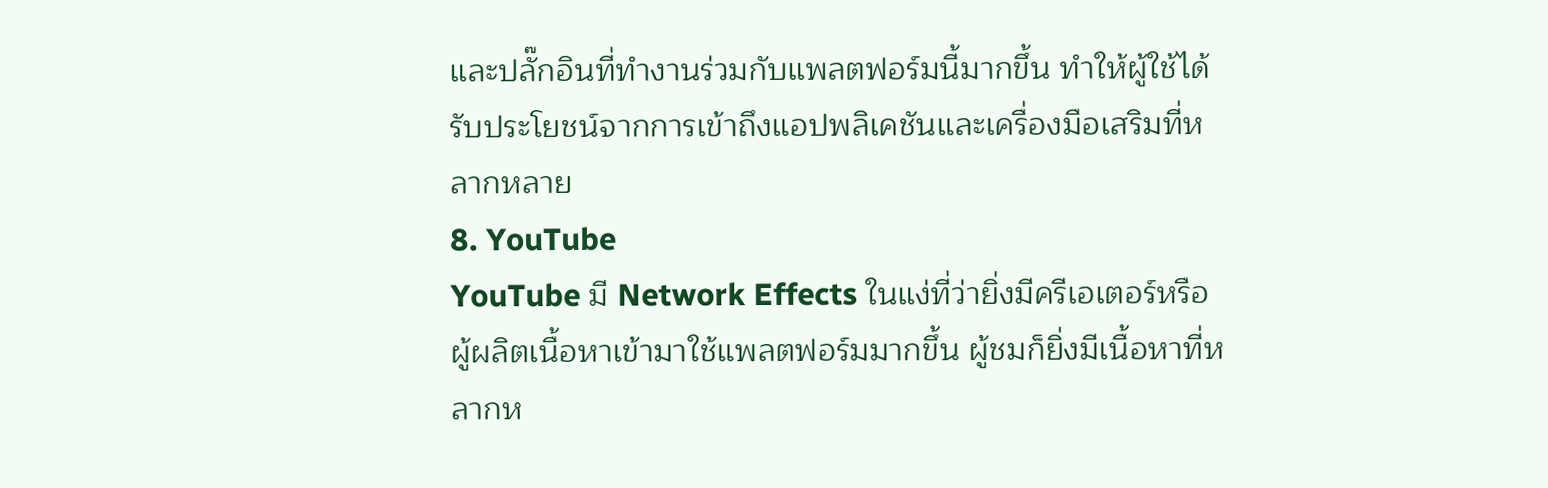และปลั๊กอินที่ทำงานร่วมกับแพลตฟอร์มนี้มากขึ้น ทำให้ผู้ใช้ได้รับประโยชน์จากการเข้าถึงแอปพลิเคชันและเครื่องมือเสริมที่หลากหลาย
8. YouTube
YouTube มี Network Effects ในแง่ที่ว่ายิ่งมีครีเอเตอร์หรือผู้ผลิตเนื้อหาเข้ามาใช้แพลตฟอร์มมากขึ้น ผู้ชมก็ยิ่งมีเนื้อหาที่หลากห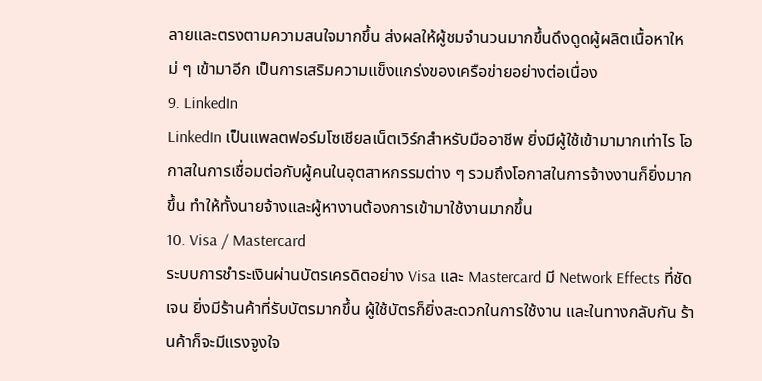ลายและตรงตามความสนใจมากขึ้น ส่งผลให้ผู้ชมจำนวนมากขึ้นดึงดูดผู้ผลิตเนื้อหาใหม่ ๆ เข้ามาอีก เป็นการเสริมความแข็งแกร่งของเครือข่ายอย่างต่อเนื่อง
9. LinkedIn
LinkedIn เป็นแพลตฟอร์มโซเชียลเน็ตเวิร์กสำหรับมืออาชีพ ยิ่งมีผู้ใช้เข้ามามากเท่าไร โอกาสในการเชื่อมต่อกับผู้คนในอุตสาหกรรมต่าง ๆ รวมถึงโอกาสในการจ้างงานก็ยิ่งมากขึ้น ทำให้ทั้งนายจ้างและผู้หางานต้องการเข้ามาใช้งานมากขึ้น
10. Visa / Mastercard
ระบบการชำระเงินผ่านบัตรเครดิตอย่าง Visa และ Mastercard มี Network Effects ที่ชัดเจน ยิ่งมีร้านค้าที่รับบัตรมากขึ้น ผู้ใช้บัตรก็ยิ่งสะดวกในการใช้งาน และในทางกลับกัน ร้านค้าก็จะมีแรงจูงใจ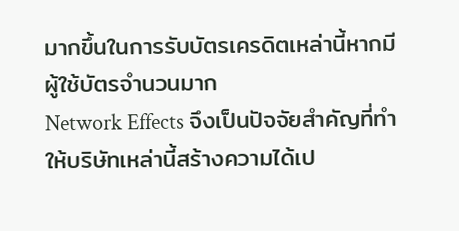มากขึ้นในการรับบัตรเครดิตเหล่านี้หากมีผู้ใช้บัตรจำนวนมาก
Network Effects จึงเป็นปัจจัยสำคัญที่ทำให้บริษัทเหล่านี้สร้างความได้เป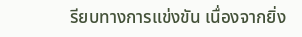รียบทางการแข่งขัน เนื่องจากยิ่ง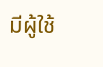มีผู้ใช้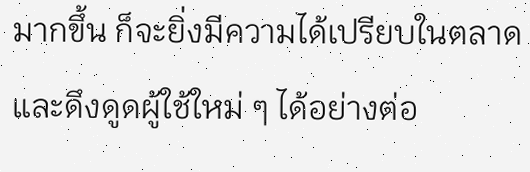มากขึ้น ก็จะยิ่งมีความได้เปรียบในตลาดและดึงดูดผู้ใช้ใหม่ ๆ ได้อย่างต่อ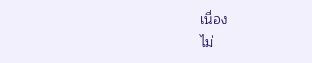เนื่อง
ไม่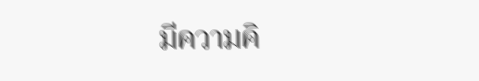มีความคิ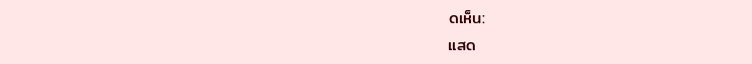ดเห็น:
แสด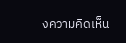งความคิดเห็น